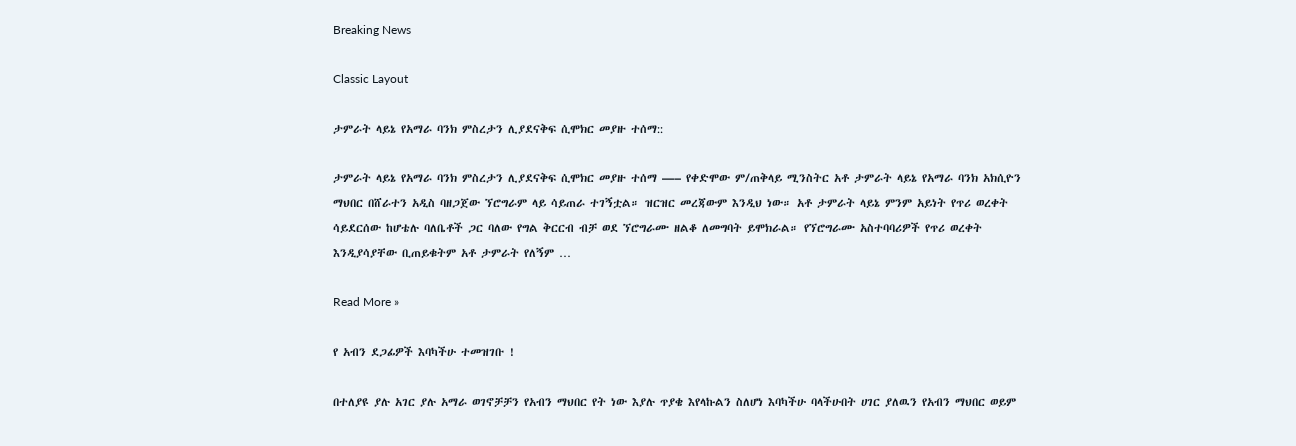Breaking News

Classic Layout

ታምራት ላይኔ የአማራ ባንክ ምስረታን ሊያደናቅፍ ሲሞክር መያዙ ተሰማ::

ታምራት ላይኔ የአማራ ባንክ ምስረታን ሊያደናቅፍ ሲሞክር መያዙ ተሰማ —– የቀድሞው ም/ጠቅላይ ሚንስትር አቶ ታምራት ላይኔ የአማራ ባንክ አክሲዮን ማህበር በሸራተን አዲስ ባዘጋጀው ኘሮግራም ላይ ሳይጠራ ተገኝቷል። ዝርዝር መረጃውም እንዲህ ነው። አቶ ታምራት ላይኔ ምንም አይነት የጥሪ ወረቀት ሳይደርሰው ከሆቴሉ ባለቤቶች ጋር ባለው የግል ቅርርብ ብቻ ወደ ኘሮግራሙ ዘልቆ ለመግባት ይሞክራል። የኘሮግራሙ አስተባባሪዎች የጥሪ ወረቀት እንዲያሳያቸው ቢጠይቁትም አቶ ታምራት የለኝም …

Read More »

የ አብን ደጋፊዎች እባካችሁ ተመዝገቡ !

በተለያዩ ያሉ አገር ያሉ አማራ ወገኖቻቻን የአብን ማህበር የት ነው እያሉ ጥያቄ እየላኩልን ስለሆነ እባካችሁ ባላችሁበት ሀገር ያለዉን የአብን ማህበር ወይም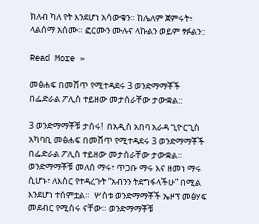ክለብ ካለ የት እንደሆነ አሳውቁን። ከሌለም ጀምሩት፥ ላልሰማ አሰሙ። ፎርሙን ሙሉና ላኩልን ወይም ፃፉልን::

Read More »

መፅሐፍ በመሸጥ የሚተዳደሩ 3 ወንድማማቾች በፌድራል ፖሊስ ተይዘው መታሰራቸው ታውቋል::

3 ወንድማማቾቹ ታሰሩ!  በአዲስ አበባ አራዳ ጊዮርጊስ አካባቢ መፅሐፍ በመሸጥ የሚተዳደሩ 3 ወንድማማቾች በፌድራል ፖሊስ ተይዘው መታሰራቸው ታውቋል። ወንድማማቾቹ መለሰ ማሩ፣ ጥጋቡ ማሩ እና ዘመነ ማሩ ሲሆኑ፣ ለእስር የተዳረጉት “አብንን ትደግፋላችሁ” በሚል እንደሆነ ተሰምቷል።  ሦስቱ ወንድማማቾች ኤዞፕ መፅሃፍ መደብር የሚሰሩ ናቸው። ወንድማማቾቹ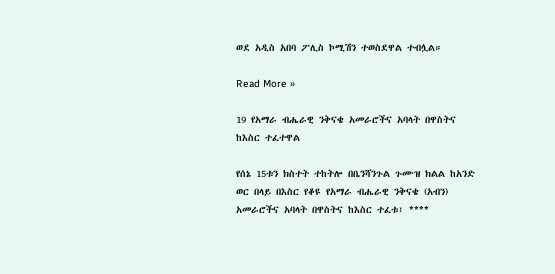ወደ አዲስ አበባ ፖሊስ ኮሚሽን ተወስደዋል ተብሏል።

Read More »

19 የአማራ ብሔራዊ ንቅናቄ አመራሮችና አባላት በዋስትና ከእስር ተፈተዋል

የሰኔ 15ቱን ክስተት ተከትሎ በቤንሻንጉል ጉሙዝ ክልል ከአንድ ወር በላይ በእስር የቆዩ የአማራ ብሔራዊ ንቅናቄ (አብን) አመራሮችና አባላት በዋስትና ከእስር ተፈቱ፣ ****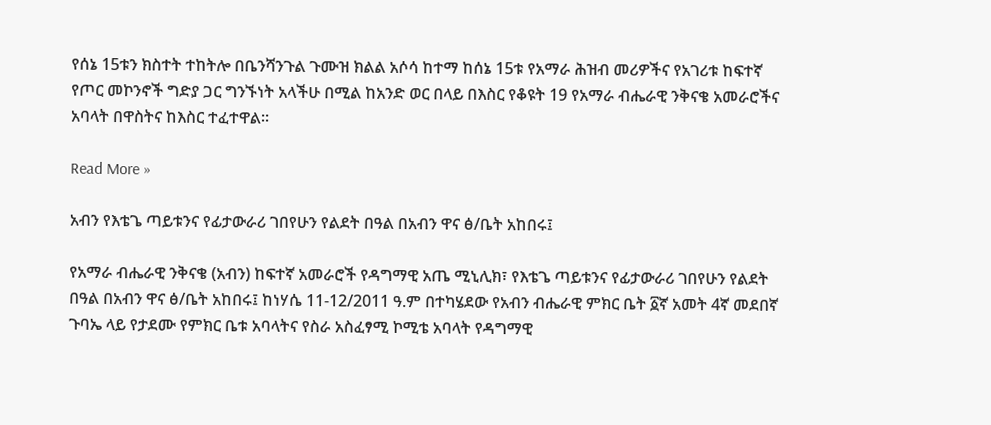የሰኔ 15ቱን ክስተት ተከትሎ በቤንሻንጉል ጉሙዝ ክልል አሶሳ ከተማ ከሰኔ 15ቱ የአማራ ሕዝብ መሪዎችና የአገሪቱ ከፍተኛ የጦር መኮንኖች ግድያ ጋር ግንኙነት አላችሁ በሚል ከአንድ ወር በላይ በእስር የቆዩት 19 የአማራ ብሔራዊ ንቅናቄ አመራሮችና አባላት በዋስትና ከእስር ተፈተዋል።

Read More »

አብን የእቴጌ ጣይቱንና የፊታውራሪ ገበየሁን የልደት በዓል በአብን ዋና ፅ/ቤት አከበሩ፤

የአማራ ብሔራዊ ንቅናቄ (አብን) ከፍተኛ አመራሮች የዳግማዊ አጤ ሚኒሊክ፣ የእቴጌ ጣይቱንና የፊታውራሪ ገበየሁን የልደት በዓል በአብን ዋና ፅ/ቤት አከበሩ፤ ከነሃሴ 11-12/2011 ዓ.ም በተካሄደው የአብን ብሔራዊ ምክር ቤት ፩ኛ አመት 4ኛ መደበኛ ጉባኤ ላይ የታደሙ የምክር ቤቱ አባላትና የስራ አስፈፃሚ ኮሚቴ አባላት የዳግማዊ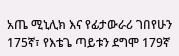አጤ ሚኒሊክ እና የፊታውራሪ ገበየሁን 175ኛ፣ የእቴጌ ጣይቱን ደግሞ 179ኛ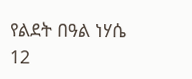የልደት በዓል ነሃሴ 12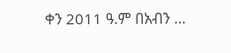ቀን 2011 ዓ.ም በአብን …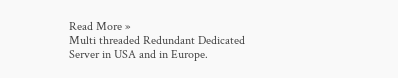Read More »
Multi threaded Redundant Dedicated Server in USA and in Europe.